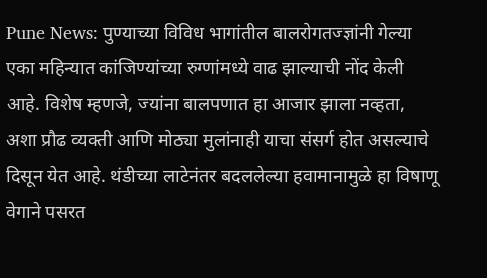Pune News: पुण्याच्या विविध भागांतील बालरोगतज्ज्ञांनी गेल्या एका महिन्यात कांजिण्यांच्या रुग्णांमध्ये वाढ झाल्याची नोंद केली आहे. विशेष म्हणजे, ज्यांना बालपणात हा आजार झाला नव्हता, अशा प्रौढ व्यक्ती आणि मोठ्या मुलांनाही याचा संसर्ग होत असल्याचे दिसून येत आहे. थंडीच्या लाटेनंतर बदललेल्या हवामानामुळे हा विषाणू वेगाने पसरत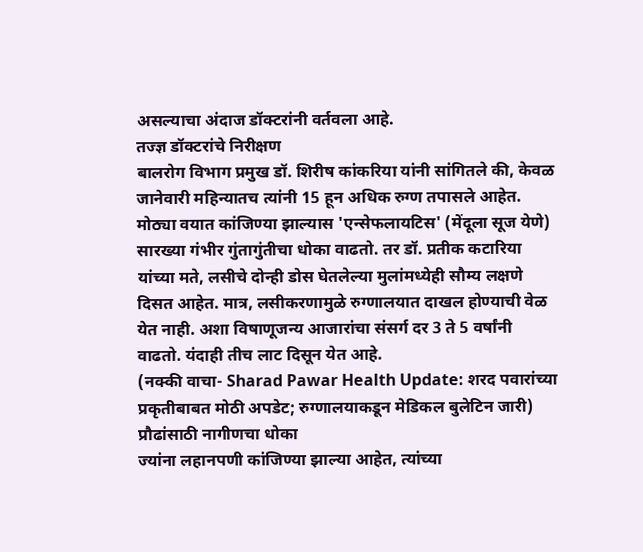असल्याचा अंदाज डॉक्टरांनी वर्तवला आहे.
तज्ज्ञ डॉक्टरांचे निरीक्षण
बालरोग विभाग प्रमुख डॉ. शिरीष कांकरिया यांनी सांगितले की, केवळ जानेवारी महिन्यातच त्यांनी 15 हून अधिक रुग्ण तपासले आहेत. मोठ्या वयात कांजिण्या झाल्यास 'एन्सेफलायटिस' (मेंदूला सूज येणे) सारख्या गंभीर गुंतागुंतीचा धोका वाढतो. तर डॉ. प्रतीक कटारिया यांच्या मते, लसीचे दोन्ही डोस घेतलेल्या मुलांमध्येही सौम्य लक्षणे दिसत आहेत. मात्र, लसीकरणामुळे रुग्णालयात दाखल होण्याची वेळ येत नाही. अशा विषाणूजन्य आजारांचा संसर्ग दर 3 ते 5 वर्षांनी वाढतो. यंदाही तीच लाट दिसून येत आहे.
(नक्की वाचा- Sharad Pawar Health Update: शरद पवारांच्या प्रकृतीबाबत मोठी अपडेट; रुग्णालयाकडून मेडिकल बुलेटिन जारी)
प्रौढांसाठी नागीणचा धोका
ज्यांना लहानपणी कांजिण्या झाल्या आहेत, त्यांच्या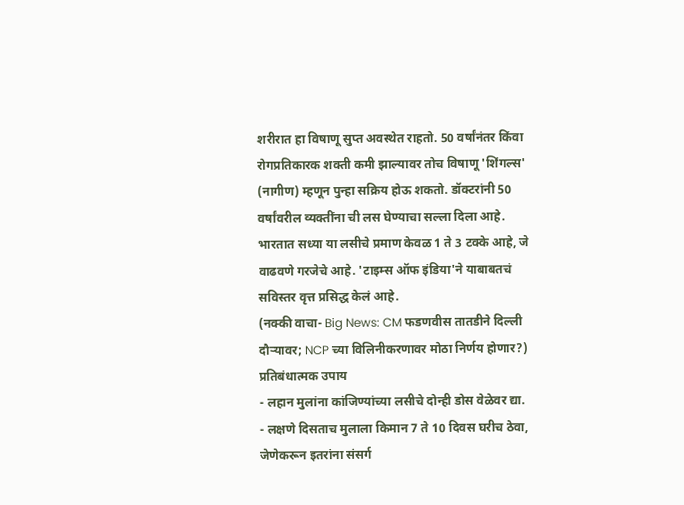शरीरात हा विषाणू सुप्त अवस्थेत राहतो. 50 वर्षांनंतर किंवा रोगप्रतिकारक शक्ती कमी झाल्यावर तोच विषाणू 'शिंगल्स' (नागीण) म्हणून पुन्हा सक्रिय होऊ शकतो. डॉक्टरांनी 50 वर्षांवरील व्यक्तींना ची लस घेण्याचा सल्ला दिला आहे. भारतात सध्या या लसीचे प्रमाण केवळ 1 ते 3 टक्के आहे, जे वाढवणे गरजेचे आहे. 'टाइम्स ऑफ इंडिया'ने याबाबतचं सविस्तर वृत्त प्रसिद्ध केलं आहे.
(नक्की वाचा- Big News: CM फडणवीस तातडीने दिल्ली दौऱ्यावर; NCP च्या विलिनीकरणावर मोठा निर्णय होणार?)
प्रतिबंधात्मक उपाय
- लहान मुलांना कांजिण्यांच्या लसीचे दोन्ही डोस वेळेवर द्या.
- लक्षणे दिसताच मुलाला किमान 7 ते 10 दिवस घरीच ठेवा, जेणेकरून इतरांना संसर्ग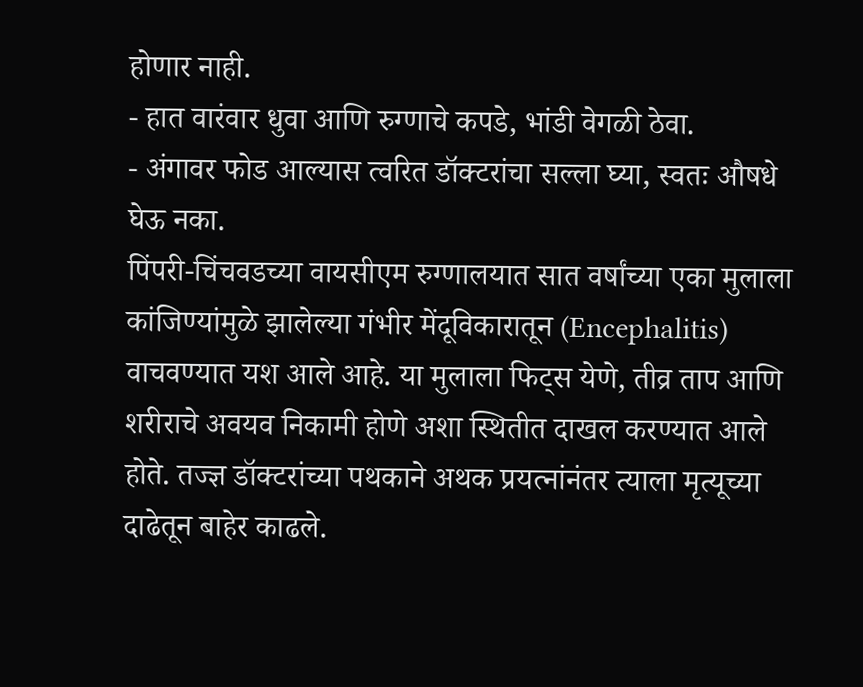होणार नाही.
- हात वारंवार धुवा आणि रुग्णाचे कपडे, भांडी वेगळी ठेवा.
- अंगावर फोड आल्यास त्वरित डॉक्टरांचा सल्ला घ्या, स्वतः औषधे घेऊ नका.
पिंपरी-चिंचवडच्या वायसीएम रुग्णालयात सात वर्षांच्या एका मुलाला कांजिण्यांमुळे झालेल्या गंभीर मेंदूविकारातून (Encephalitis) वाचवण्यात यश आले आहे. या मुलाला फिट्स येणे, तीव्र ताप आणि शरीराचे अवयव निकामी होणे अशा स्थितीत दाखल करण्यात आले होते. तज्ज्ञ डॉक्टरांच्या पथकाने अथक प्रयत्नांनंतर त्याला मृत्यूच्या दाढेतून बाहेर काढले.